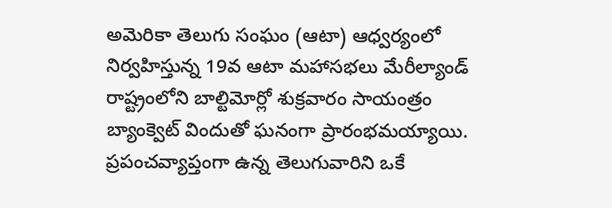అమెరికా తెలుగు సంఘం (ఆటా) ఆధ్వర్యంలో నిర్వహిస్తున్న 19వ ఆటా మహాసభలు మేరీల్యాండ్ రాష్ట్రంలోని బాల్టిమోర్లో శుక్రవారం సాయంత్రం బ్యాంక్వెట్ విందుతో ఘనంగా ప్రారంభమయ్యాయి. ప్రపంచవ్యాప్తంగా ఉన్న తెలుగువారిని ఒకే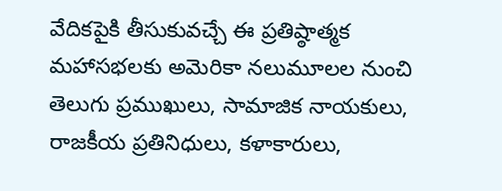వేదికపైకి తీసుకువచ్చే ఈ ప్రతిష్ఠాత్మక మహాసభలకు అమెరికా నలుమూలల నుంచి తెలుగు ప్రముఖులు, సామాజిక నాయకులు, రాజకీయ ప్రతినిధులు, కళాకారులు,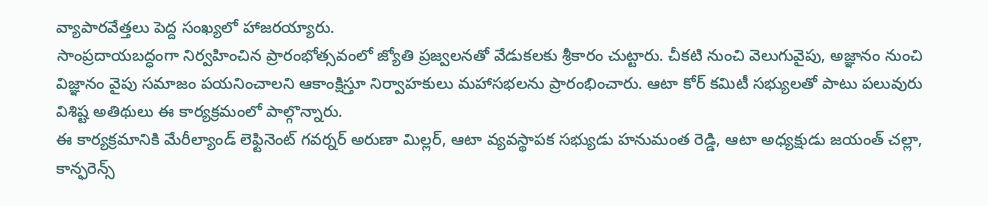వ్యాపారవేత్తలు పెద్ద సంఖ్యలో హాజరయ్యారు.
సాంప్రదాయబద్ధంగా నిర్వహించిన ప్రారంభోత్సవంలో జ్యోతి ప్రజ్వలనతో వేడుకలకు శ్రీకారం చుట్టారు. చీకటి నుంచి వెలుగువైపు, అజ్ఞానం నుంచి విజ్ఞానం వైపు సమాజం పయనించాలని ఆకాంక్షిస్తూ నిర్వాహకులు మహాసభలను ప్రారంభించారు. ఆటా కోర్ కమిటీ సభ్యులతో పాటు పలువురు విశిష్ట అతిథులు ఈ కార్యక్రమంలో పాల్గొన్నారు.
ఈ కార్యక్రమానికి మేరీల్యాండ్ లెఫ్టినెంట్ గవర్నర్ అరుణా మిల్లర్, ఆటా వ్యవస్థాపక సభ్యుడు హనుమంత రెడ్డి, ఆటా అధ్యక్షుడు జయంత్ చల్లా, కాన్ఫరెన్స్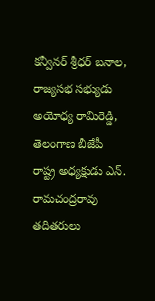కన్వీనర్ శ్రీధర్ బనాల, రాజ్యసభ సభ్యుడు అయోధ్య రామిరెడ్డి, తెలంగాణ బీజేపీ రాష్ట్ర అధ్యక్షుడు ఎన్. రామచంద్రరావు తదితరులు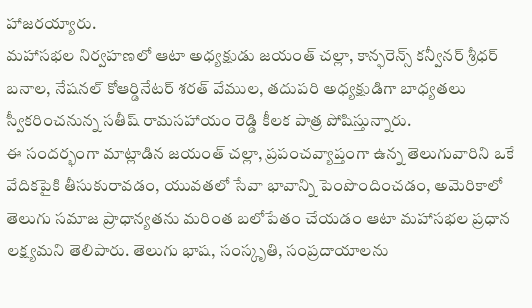హాజరయ్యారు.
మహాసభల నిర్వహణలో ఆటా అధ్యక్షుడు జయంత్ చల్లా, కాన్ఫరెన్స్ కన్వీనర్ శ్రీధర్ బనాల, నేషనల్ కోఆర్డినేటర్ శరత్ వేముల, తదుపరి అధ్యక్షుడిగా బాధ్యతలు స్వీకరించనున్న సతీష్ రామసహాయం రెడ్డి కీలక పాత్ర పోషిస్తున్నారు.
ఈ సందర్భంగా మాట్లాడిన జయంత్ చల్లా, ప్రపంచవ్యాప్తంగా ఉన్న తెలుగువారిని ఒకే వేదికపైకి తీసుకురావడం, యువతలో సేవా భావాన్ని పెంపొందించడం, అమెరికాలో తెలుగు సమాజ ప్రాధాన్యతను మరింత బలోపేతం చేయడం ఆటా మహాసభల ప్రధాన లక్ష్యమని తెలిపారు. తెలుగు భాష, సంస్కృతి, సంప్రదాయాలను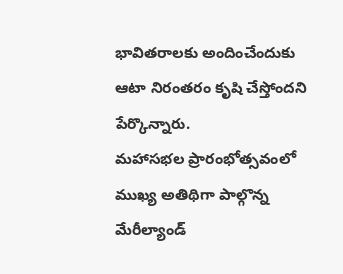భావితరాలకు అందించేందుకు ఆటా నిరంతరం కృషి చేస్తోందని పేర్కొన్నారు.
మహాసభల ప్రారంభోత్సవంలో ముఖ్య అతిథిగా పాల్గొన్న మేరీల్యాండ్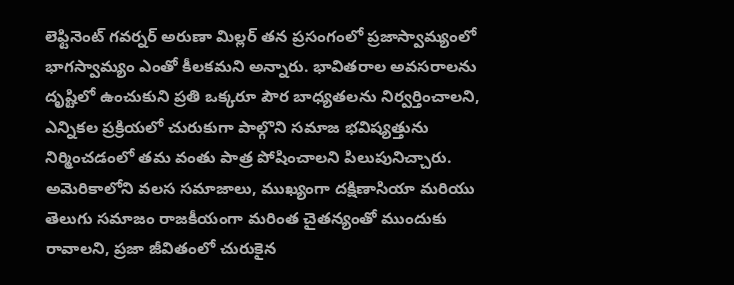లెఫ్టినెంట్ గవర్నర్ అరుణా మిల్లర్ తన ప్రసంగంలో ప్రజాస్వామ్యంలో భాగస్వామ్యం ఎంతో కీలకమని అన్నారు. భావితరాల అవసరాలను దృష్టిలో ఉంచుకుని ప్రతి ఒక్కరూ పౌర బాధ్యతలను నిర్వర్తించాలని, ఎన్నికల ప్రక్రియలో చురుకుగా పాల్గొని సమాజ భవిష్యత్తును నిర్మించడంలో తమ వంతు పాత్ర పోషించాలని పిలుపునిచ్చారు.
అమెరికాలోని వలస సమాజాలు, ముఖ్యంగా దక్షిణాసియా మరియు తెలుగు సమాజం రాజకీయంగా మరింత చైతన్యంతో ముందుకు రావాలని, ప్రజా జీవితంలో చురుకైన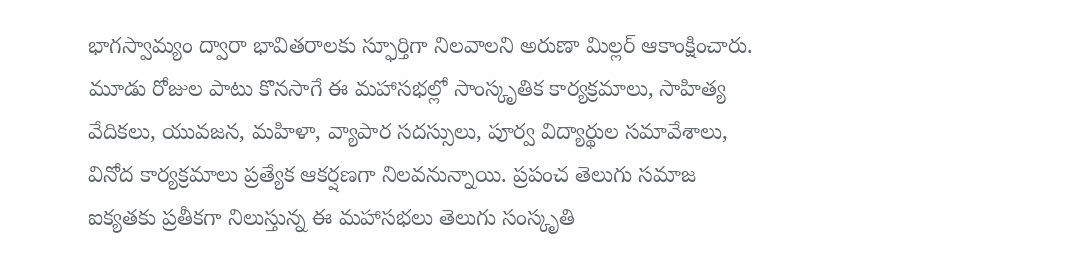భాగస్వామ్యం ద్వారా భావితరాలకు స్ఫూర్తిగా నిలవాలని అరుణా మిల్లర్ ఆకాంక్షించారు.
మూడు రోజుల పాటు కొనసాగే ఈ మహాసభల్లో సాంస్కృతిక కార్యక్రమాలు, సాహిత్య వేదికలు, యువజన, మహిళా, వ్యాపార సదస్సులు, పూర్వ విద్యార్థుల సమావేశాలు, వినోద కార్యక్రమాలు ప్రత్యేక ఆకర్షణగా నిలవనున్నాయి. ప్రపంచ తెలుగు సమాజ ఐక్యతకు ప్రతీకగా నిలుస్తున్న ఈ మహాసభలు తెలుగు సంస్కృతి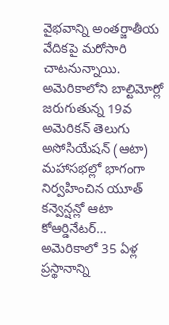వైభవాన్ని అంతర్జాతీయ వేదికపై మరోసారి చాటనున్నాయి.
అమెరికాలోని బాల్టిమోర్లో జరుగుతున్న 19వ అమెరికన్ తెలుగు అసోసియేషన్ (ఆటా) మహాసభల్లో భాగంగా నిర్వహించిన యూత్ కన్వెన్షన్లో ఆటా కోఆర్డినేటర్…
అమెరికాలో 35 ఏళ్ల ప్రస్థానాన్ని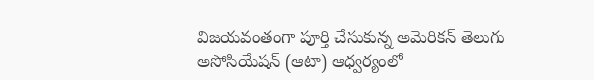విజయవంతంగా పూర్తి చేసుకున్న అమెరికన్ తెలుగు అసోసియేషన్ (ఆటా) ఆధ్వర్యంలో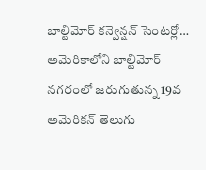బాల్టిమోర్ కన్వెన్షన్ సెంటర్లో…
అమెరికాలోని బాల్టిమోర్ నగరంలో జరుగుతున్న 19వ అమెరికన్ తెలుగు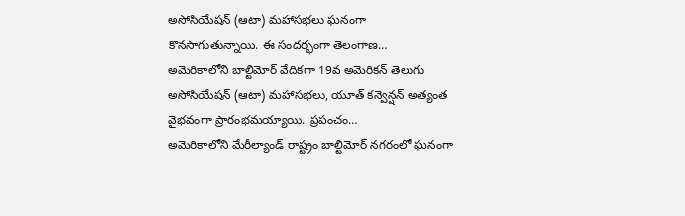అసోసియేషన్ (ఆటా) మహాసభలు ఘనంగా కొనసాగుతున్నాయి. ఈ సందర్భంగా తెలంగాణ…
అమెరికాలోని బాల్టిమోర్ వేదికగా 19వ అమెరికన్ తెలుగు అసోసియేషన్ (ఆటా) మహాసభలు, యూత్ కన్వెన్షన్ అత్యంత వైభవంగా ప్రారంభమయ్యాయి. ప్రపంచం…
అమెరికాలోని మేరీల్యాండ్ రాష్ట్రం బాల్టిమోర్ నగరంలో ఘనంగా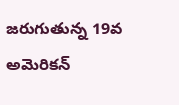జరుగుతున్న 19వ అమెరికన్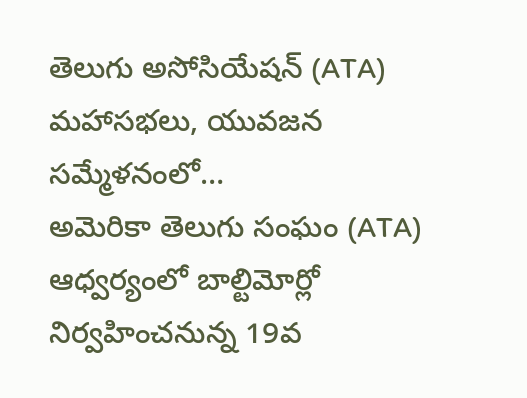తెలుగు అసోసియేషన్ (ATA) మహాసభలు, యువజన సమ్మేళనంలో…
అమెరికా తెలుగు సంఘం (ATA) ఆధ్వర్యంలో బాల్టిమోర్లో నిర్వహించనున్న 19వ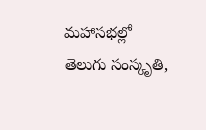మహాసభల్లో తెలుగు సంస్కృతి,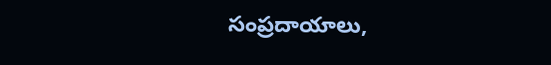సంప్రదాయాలు,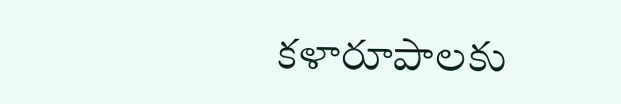కళారూపాలకు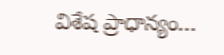విశేష ప్రాధాన్యం…